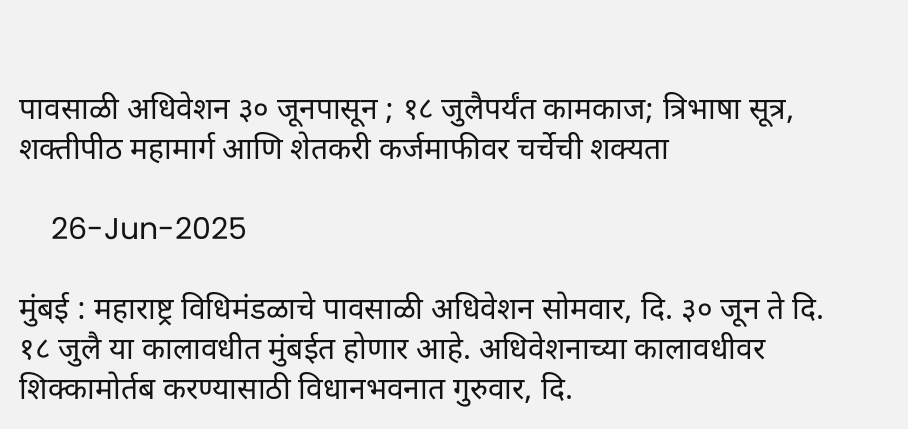पावसाळी अधिवेशन ३० जूनपासून ; १८ जुलैपर्यंत कामकाज; त्रिभाषा सूत्र, शक्तीपीठ महामार्ग आणि शेतकरी कर्जमाफीवर चर्चेची शक्यता

    26-Jun-2025

मुंबई : महाराष्ट्र विधिमंडळाचे पावसाळी अधिवेशन सोमवार, दि. ३० जून ते दि. १८ जुलै या कालावधीत मुंबईत होणार आहे. अधिवेशनाच्या कालावधीवर शिक्कामोर्तब करण्यासाठी विधानभवनात गुरुवार, दि.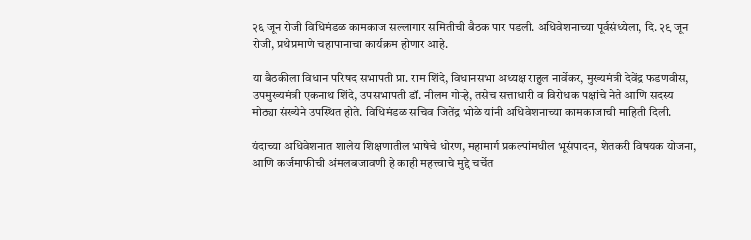२६ जून रोजी विधिमंडळ कामकाज सल्लागार समितीची बैठक पार पडली. अधिवेशनाच्या पूर्वसंध्येला, दि. २९ जून रोजी, प्रथेप्रमाणे चहापानाचा कार्यक्रम होणार आहे.

या बैठकीला विधान परिषद सभापती प्रा. राम शिंदे, विधानसभा अध्यक्ष राहुल नार्वेकर, मुख्यमंत्री देवेंद्र फडणवीस, उपमुख्यमंत्री एकनाथ शिंदे, उपसभापती डॉ. नीलम गोऱ्हे, तसेच सत्ताधारी व विरोधक पक्षांचे नेते आणि सदस्य मोठ्या संख्येने उपस्थित होते. विधिमंडळ सचिव जितेंद्र भोळे यांनी अधिवेशनाच्या कामकाजाची माहिती दिली.

यंदाच्या अधिवेशनात शालेय शिक्षणातील भाषेचे धोरण, महामार्ग प्रकल्पांमधील भूसंपादन, शेतकरी विषयक योजना, आणि कर्जमाफीची अंमलबजावणी हे काही महत्त्वाचे मुद्दे चर्चेत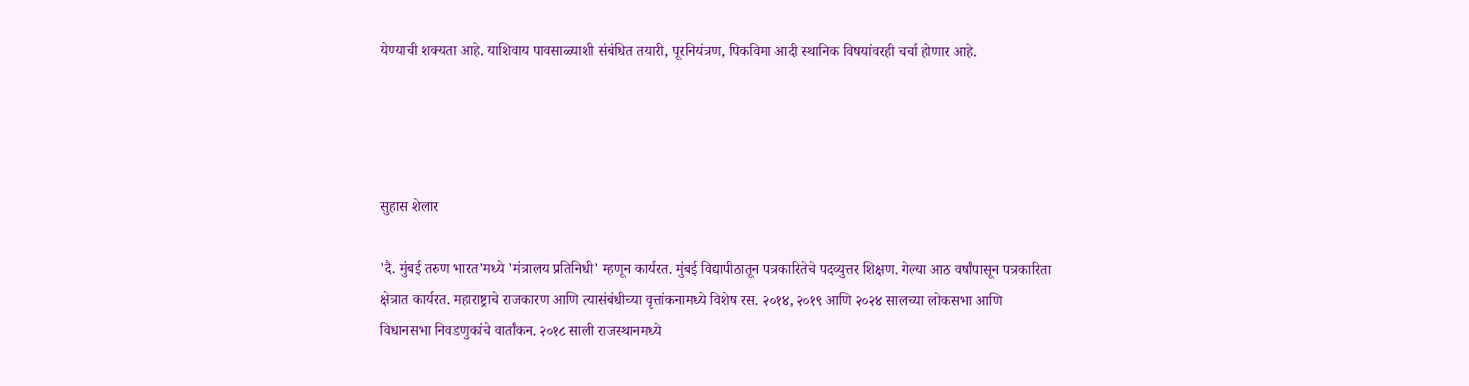येण्याची शक्यता आहे. याशिवाय पावसाळ्याशी संबंधित तयारी, पूरनियंत्रण, पिकविमा आदी स्थानिक विषयांवरही चर्चा होणार आहे.




सुहास शेलार

'दै. मुंबई तरुण भारत'मध्ये 'मंत्रालय प्रतिनिधी' म्हणून कार्यरत. मुंबई विद्यापीठातून पत्रकारितेचे पदव्युत्तर शिक्षण. गेल्या आठ वर्षांपासून पत्रकारिता क्षेत्रात कार्यरत. महाराष्ट्राचे राजकारण आणि त्यासंबंधीच्या वृत्तांकनामध्ये विशेष रस. २०१४, २०१९ आणि २०२४ सालच्या लोकसभा आणि विधानसभा निवडणुकांचे वार्तांकन. २०१८ साली राजस्थानमध्ये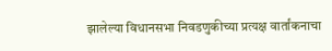झालेल्या विधानसभा निवडणुकीच्या प्रत्यक्ष वार्तांकनाचा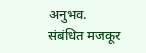अनुभव.
संबंधित मजकूर